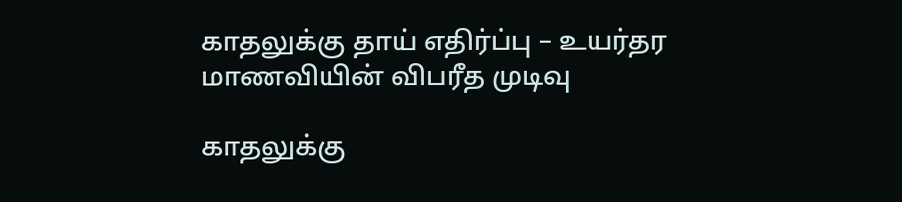காதலுக்கு தாய் எதிர்ப்பு – உயர்தர மாணவியின் விபரீத முடிவு

காதலுக்கு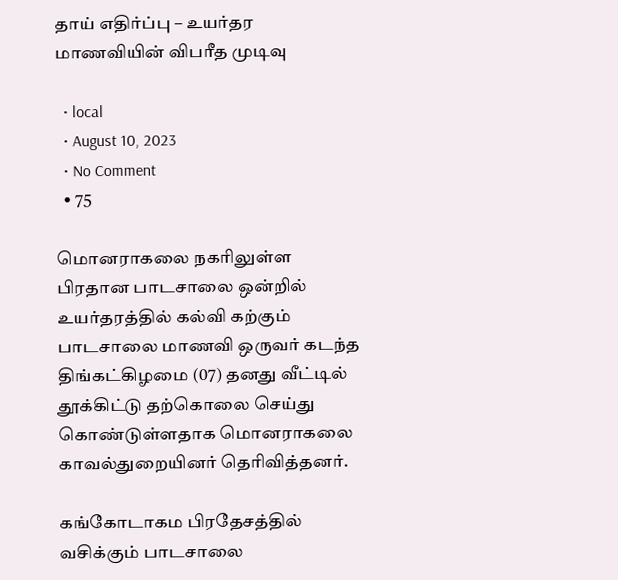தாய் எதிர்ப்பு – உயர்தர மாணவியின் விபரீத முடிவு

  • local
  • August 10, 2023
  • No Comment
  • 75

மொனராகலை நகரிலுள்ள பிரதான பாடசாலை ஒன்றில் உயர்தரத்தில் கல்வி கற்கும் பாடசாலை மாணவி ஒருவர் கடந்த திங்கட்கிழமை (07) தனது வீட்டில் தூக்கிட்டு தற்கொலை செய்து கொண்டுள்ளதாக மொனராகலை காவல்துறையினர் தெரிவித்தனர்.

கங்கோடாகம பிரதேசத்தில் வசிக்கும் பாடசாலை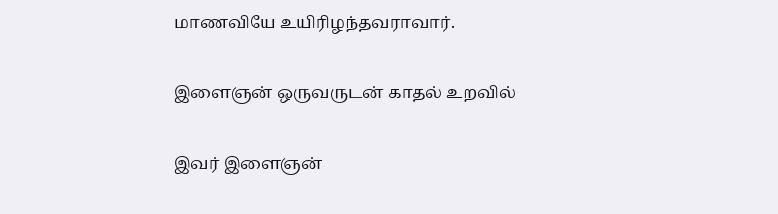மாணவியே உயிரிழந்தவராவார்.

இளைஞன் ஒருவருடன் காதல் உறவில்

இவர் இளைஞன்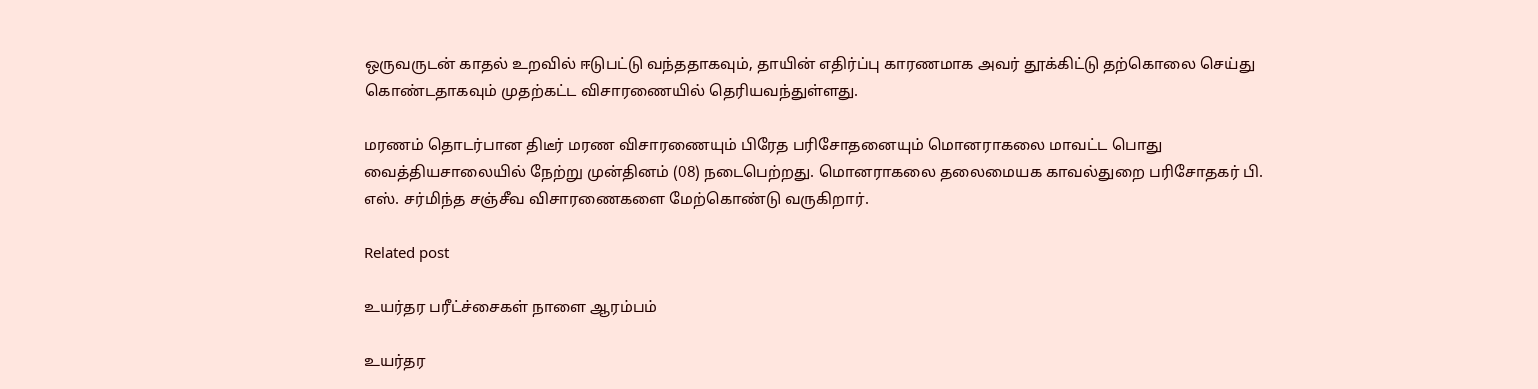ஒருவருடன் காதல் உறவில் ஈடுபட்டு வந்ததாகவும், தாயின் எதிர்ப்பு காரணமாக அவர் தூக்கிட்டு தற்கொலை செய்து கொண்டதாகவும் முதற்கட்ட விசாரணையில் தெரியவந்துள்ளது.

மரணம் தொடர்பான திடீர் மரண விசாரணையும் பிரேத பரிசோதனையும் மொனராகலை மாவட்ட பொது வைத்தியசாலையில் நேற்று முன்தினம் (08) நடைபெற்றது. மொனராகலை தலைமையக காவல்துறை பரிசோதகர் பி. எஸ். சர்மிந்த சஞ்சீவ விசாரணைகளை மேற்கொண்டு வருகிறார்.

Related post

உயர்தர பரீட்ச்சைகள் நாளை ஆரம்பம்

உயர்தர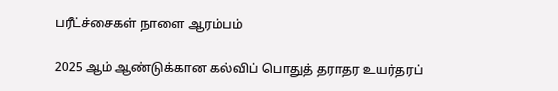பரீட்ச்சைகள் நாளை ஆரம்பம்

2025 ஆம் ஆண்டுக்கான கல்விப் பொதுத் தராதர உயர்தரப்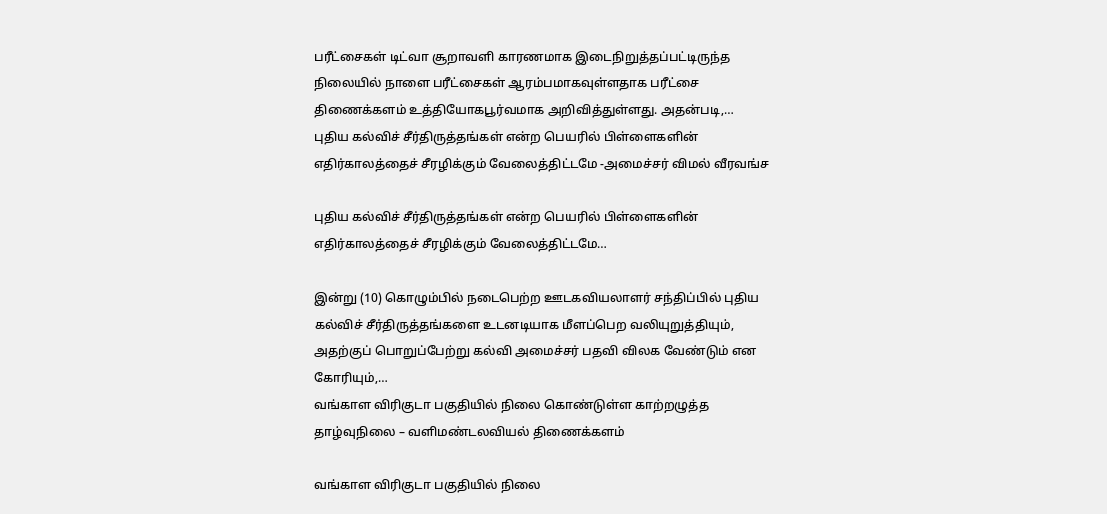பரீட்சைகள் டிட்வா சூறாவளி காரணமாக இடைநிறுத்தப்பட்டிருந்த நிலையில் நாளை பரீட்சைகள் ஆரம்பமாகவுள்ளதாக பரீட்சை திணைக்களம் உத்தியோகபூர்வமாக அறிவித்துள்ளது. அதன்படி,…
புதிய கல்விச் சீர்திருத்தங்கள் என்ற பெயரில் பிள்ளைகளின் எதிர்காலத்தைச் சீரழிக்கும் வேலைத்திட்டமே -அமைச்சர் விமல் வீரவங்ச

புதிய கல்விச் சீர்திருத்தங்கள் என்ற பெயரில் பிள்ளைகளின் எதிர்காலத்தைச் சீரழிக்கும் வேலைத்திட்டமே…

இன்று (10) கொழும்பில் நடைபெற்ற ஊடகவியலாளர் சந்திப்பில் புதிய கல்விச் சீர்திருத்தங்களை உடனடியாக மீளப்பெற வலியுறுத்தியும், அதற்குப் பொறுப்பேற்று கல்வி அமைச்சர் பதவி விலக வேண்டும் என கோரியும்,…
வங்காள விரிகுடா பகுதியில் நிலை கொண்டுள்ள காற்றழுத்த தாழ்வுநிலை – வளிமண்டலவியல் திணைக்களம்

வங்காள விரிகுடா பகுதியில் நிலை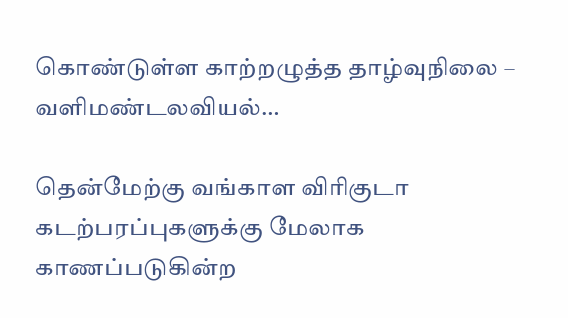கொண்டுள்ள காற்றழுத்த தாழ்வுநிலை – வளிமண்டலவியல்…

தென்மேற்கு வங்காள விரிகுடா கடற்பரப்புகளுக்கு மேலாக காணப்படுகின்ற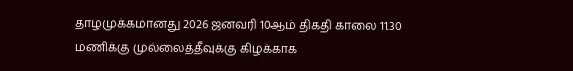தாழமுக்கமானது 2026 ஜனவரி 10ஆம் திகதி காலை 11.30 மணிக்கு முல்லைத்தீவுக்கு கிழக்காக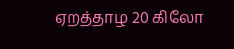ஏறத்தாழ 20 கிலோ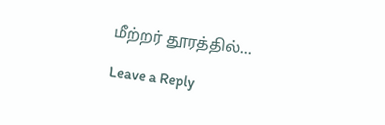மீற்றர் தூரத்தில்…

Leave a Reply